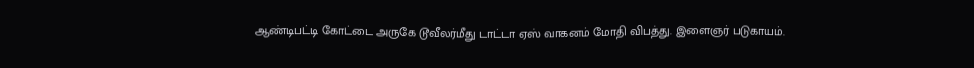ஆண்டிபட்டி கோட்டை அருகே டூவீலர்மீது டாட்டா ஏஸ் வாகனம் மோதி விபத்து. இளைஞர் படுகாயம்.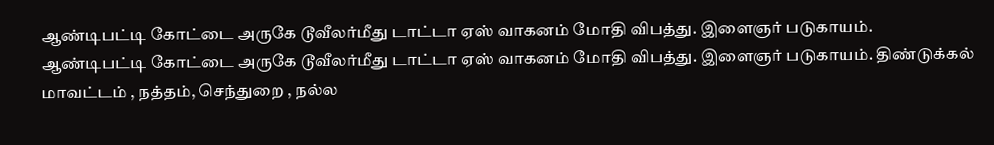ஆண்டிபட்டி கோட்டை அருகே டூவீலர்மீது டாட்டா ஏஸ் வாகனம் மோதி விபத்து. இளைஞர் படுகாயம்.
ஆண்டிபட்டி கோட்டை அருகே டூவீலர்மீது டாட்டா ஏஸ் வாகனம் மோதி விபத்து. இளைஞர் படுகாயம். திண்டுக்கல் மாவட்டம் , நத்தம், செந்துறை , நல்ல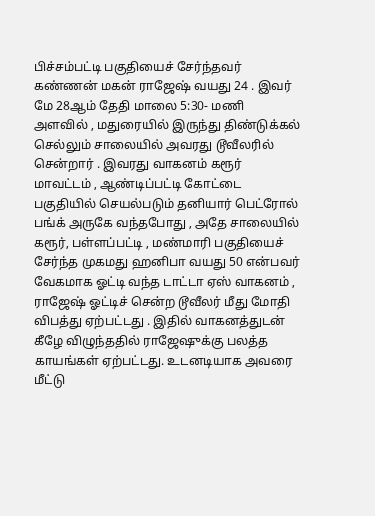பிச்சம்பட்டி பகுதியைச் சேர்ந்தவர் கண்ணன் மகன் ராஜேஷ் வயது 24 . இவர் மே 28ஆம் தேதி மாலை 5:30- மணி அளவில் , மதுரையில் இருந்து திண்டுக்கல் செல்லும் சாலையில் அவரது டூவீலரில் சென்றார் . இவரது வாகனம் கரூர் மாவட்டம் , ஆண்டிப்பட்டி கோட்டை பகுதியில் செயல்படும் தனியார் பெட்ரோல் பங்க் அருகே வந்தபோது , அதே சாலையில் கரூர், பள்ளப்பட்டி , மண்மாரி பகுதியைச் சேர்ந்த முகமது ஹனிபா வயது 50 என்பவர் வேகமாக ஓட்டி வந்த டாட்டா ஏஸ் வாகனம் , ராஜேஷ் ஓட்டிச் சென்ற டூவீலர் மீது மோதி விபத்து ஏற்பட்டது . இதில் வாகனத்துடன் கீழே விழுந்ததில் ராஜேஷுக்கு பலத்த காயங்கள் ஏற்பட்டது. உடனடியாக அவரை மீட்டு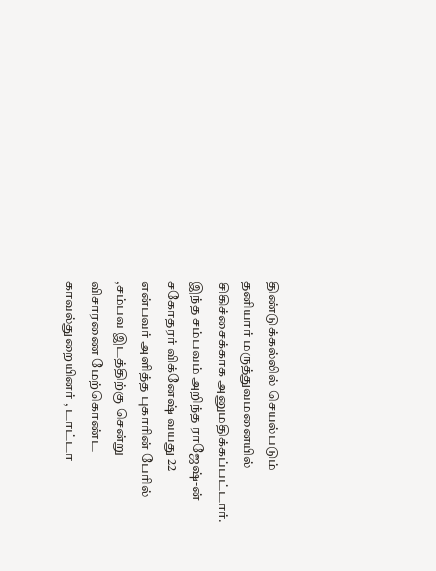திண்டுக்கல்லில் செயல்படும் தனியார் மருத்துவமனையில் சிகிச்சைக்காக அனுமதிக்கப்பட்டார். இந்த சம்பவம் அறிந்த ராஜேஷ்-ன் சகோதரர் விக்னேஷ் வயது 22 என்பவர் அளித்த புகாரின் பேரில் ,சம்பவ இடத்திற்கு சென்று விசாரணை மேற்கொண்ட காவல்துறையினர் , டாட்டா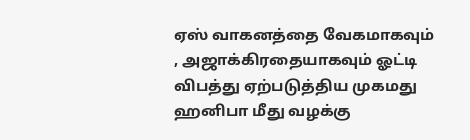ஏஸ் வாகனத்தை வேகமாகவும் , அஜாக்கிரதையாகவும் ஓட்டி விபத்து ஏற்படுத்திய முகமது ஹனிபா மீது வழக்கு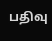பதிவு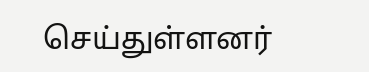செய்துள்ளனர்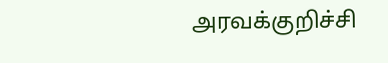அரவக்குறிச்சி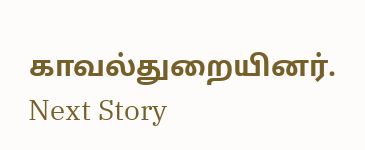காவல்துறையினர்.
Next Story